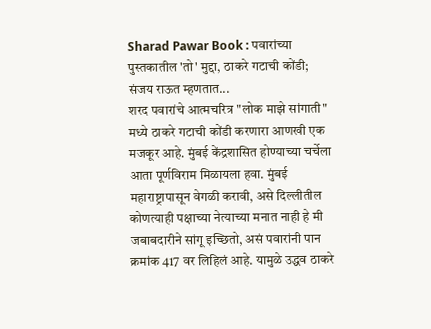Sharad Pawar Book : पवारांच्या पुस्तकातील 'तो' मुद्दा, ठाकरे गटाची कोंडी; संजय राऊत म्हणतात...
शरद पवारांचे आत्मचरित्र "लोक माझे सांगाती" मध्ये ठाकरे गटाची कोंडी करणारा आणखी एक मजकूर आहे. मुंबई केंद्रशासित होण्याच्या चर्चेला आता पूर्णविराम मिळायला हवा. मुंबई महाराष्ट्रापासून वेगळी करावी, असे दिल्लीतील कोणत्याही पक्षाच्या नेत्याच्या मनात नाही हे मी जबाबदारीने सांगू इच्छितो, असं पवारांनी पान क्रमांक 417 वर लिहिलं आहे. यामुळे उद्धव ठाकरे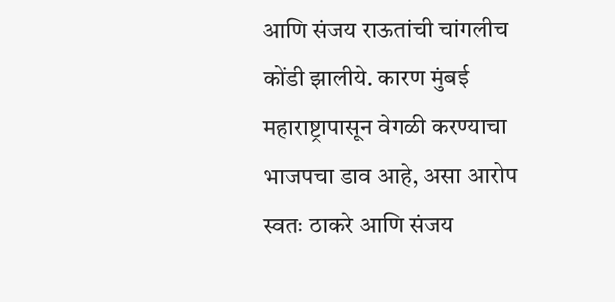आणि संजय राऊतांची चांगलीच कोंडी झालीये. कारण मुंबई महाराष्ट्रापासून वेगळी करण्याचा भाजपचा डाव आहे, असा आरोप स्वतः ठाकरे आणि संजय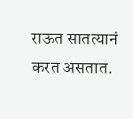राऊत सातत्यानं करत असतात.